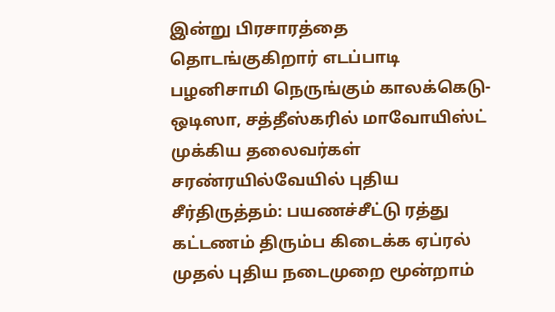இன்று பிரசாரத்தை தொடங்குகிறார் எடப்பாடி பழனிசாமி நெருங்கும் காலக்கெடு- ஒடிஸா, சத்தீஸ்கரில் மாவோயிஸ்ட் முக்கிய தலைவர்கள் சரண்ரயில்வேயில் புதிய சீர்திருத்தம்: பயணச்சீட்டு ரத்து கட்டணம் திரும்ப கிடைக்க ஏப்ரல் முதல் புதிய நடைமுறை மூன்றாம்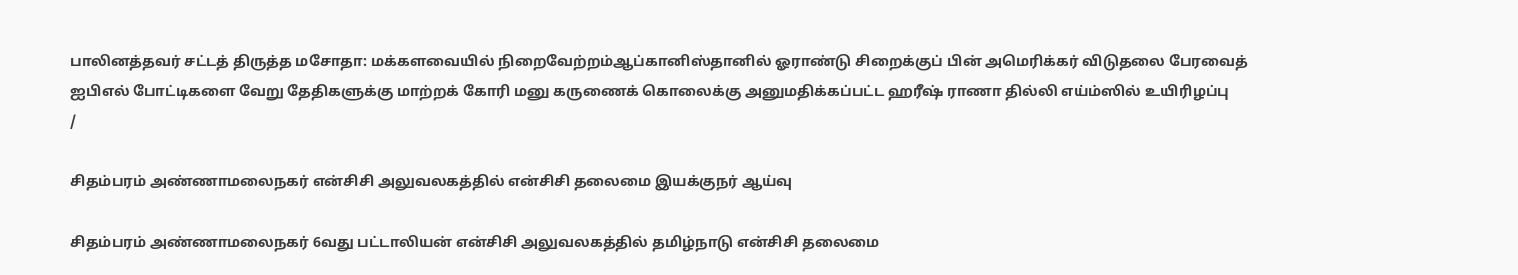பாலினத்தவர் சட்டத் திருத்த மசோதா: மக்களவையில் நிறைவேற்றம்ஆப்கானிஸ்தானில் ஓராண்டு சிறைக்குப் பின் அமெரிக்கர் விடுதலை பேரவைத் ஐபிஎல் போட்டிகளை வேறு தேதிகளுக்கு மாற்றக் கோரி மனு கருணைக் கொலைக்கு அனுமதிக்கப்பட்ட ஹரீஷ் ராணா தில்லி எய்ம்ஸில் உயிரிழப்பு
/

சிதம்பரம் அண்ணாமலைநகர் என்சிசி அலுவலகத்தில் என்சிசி தலைமை இயக்குநர் ஆய்வு

சிதம்பரம் அண்ணாமலைநகர் 6வது பட்டாலியன் என்சிசி அலுவலகத்தில் தமிழ்நாடு என்சிசி தலைமை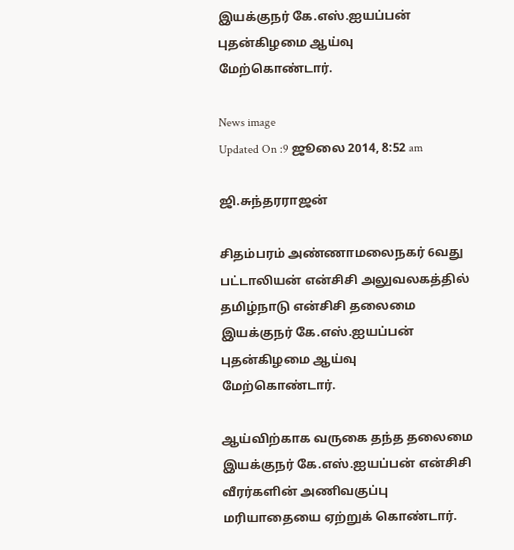இயக்குநர் கே.எஸ்.ஐயப்பன் புதன்கிழமை ஆய்வு மேற்கொண்டார்.

News image
Updated On :9 ஜூலை 2014, 8:52 am

ஜி.சுந்தரராஜன்

சிதம்பரம் அண்ணாமலைநகர் 6வது பட்டாலியன் என்சிசி அலுவலகத்தில் தமிழ்நாடு என்சிசி தலைமை இயக்குநர் கே.எஸ்.ஐயப்பன் புதன்கிழமை ஆய்வு மேற்கொண்டார்.

ஆய்விற்காக வருகை தந்த தலைமை இயக்குநர் கே.எஸ்.ஐயப்பன் என்சிசி வீரர்களின் அணிவகுப்பு மரியாதையை ஏற்றுக் கொண்டார்.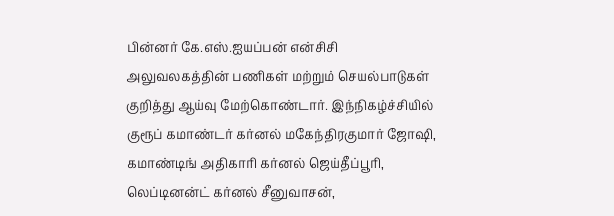பின்னர் கே.எஸ்.ஐயப்பன் என்சிசி அலுவலகத்தின் பணிகள் மற்றும் செயல்பாடுகள் குறித்து ஆய்வு மேற்கொண்டார். இந்நிகழ்ச்சியில் குரூப் கமாண்டர் கர்னல் மகேந்திரகுமார் ஜோஷி, கமாண்டிங் அதிகாரி கர்னல் ஜெய்தீப்பூரி, லெப்டினன்ட் கர்னல் சீனுவாசன்,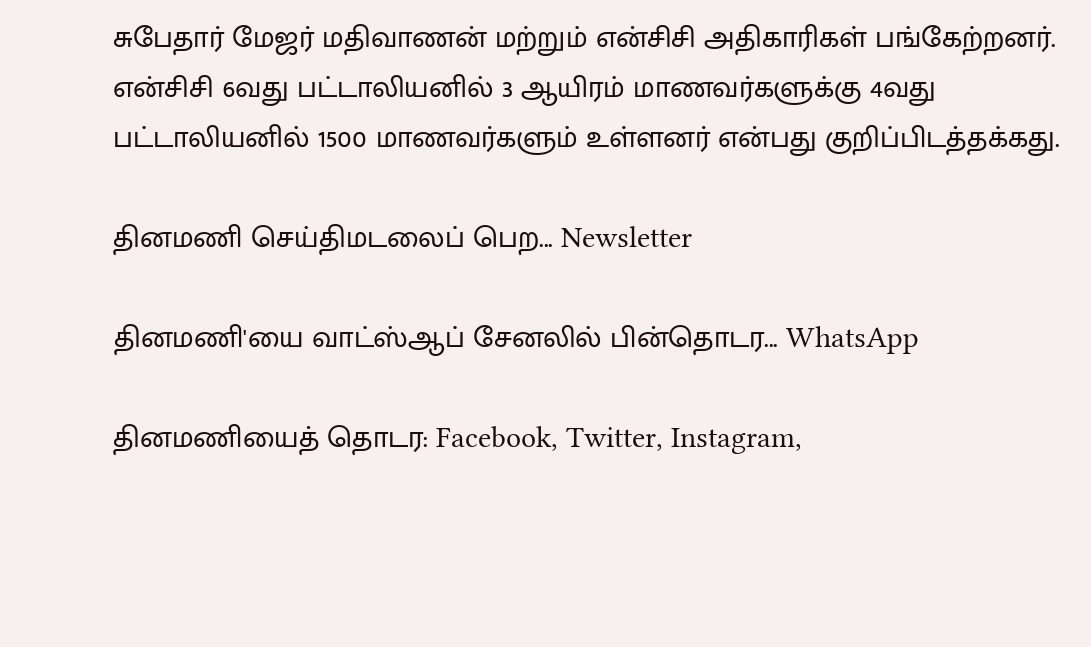சுபேதார் மேஜர் மதிவாணன் மற்றும் என்சிசி அதிகாரிகள் பங்கேற்றனர். என்சிசி 6வது பட்டாலியனில் 3 ஆயிரம் மாணவர்களுக்கு 4வது பட்டாலியனில் 1500 மாணவர்களும் உள்ளனர் என்பது குறிப்பிடத்தக்கது.

தினமணி செய்திமடலைப் பெற... Newsletter

தினமணி'யை வாட்ஸ்ஆப் சேனலில் பின்தொடர... WhatsApp

தினமணியைத் தொடர: Facebook, Twitter, Instagram,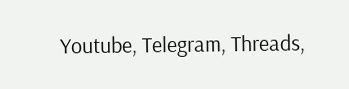Youtube, Telegram, Threads,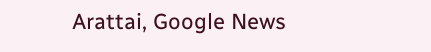Arattai, Google News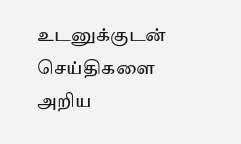உடனுக்குடன் செய்திகளை அறிய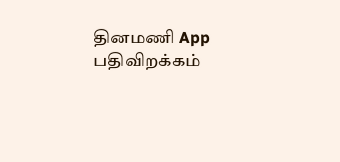தினமணி App பதிவிறக்கம்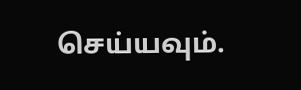செய்யவும்.